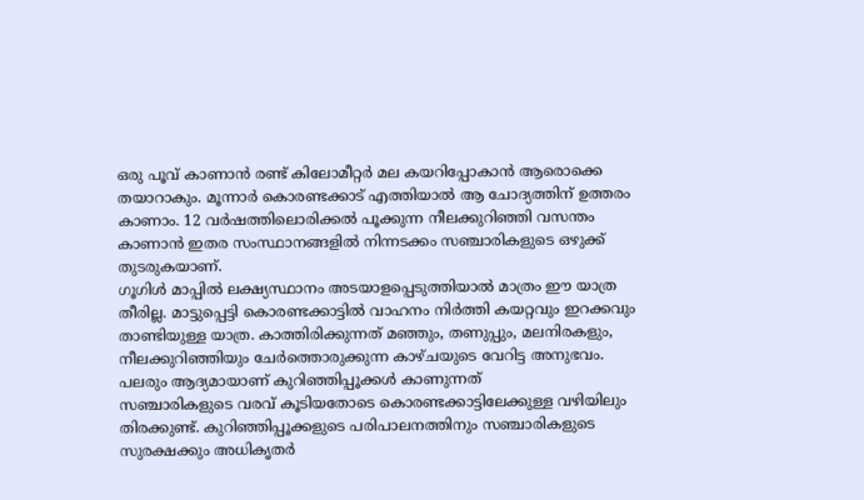ഒരു പൂവ് കാണാൻ രണ്ട് കിലോമീറ്റർ മല കയറിപ്പോകാൻ ആരൊക്കെ തയാറാകും. മൂന്നാർ കൊരണ്ടക്കാട് എത്തിയാൽ ആ ചോദ്യത്തിന് ഉത്തരം കാണാം. 12 വർഷത്തിലൊരിക്കൽ പൂക്കുന്ന നീലക്കുറിഞ്ഞി വസന്തം കാണാൻ ഇതര സംസ്ഥാനങ്ങളിൽ നിന്നടക്കം സഞ്ചാരികളുടെ ഒഴുക്ക് തുടരുകയാണ്.
ഗൂഗിൾ മാപ്പിൽ ലക്ഷ്യസ്ഥാനം അടയാളപ്പെടുത്തിയാൽ മാത്രം ഈ യാത്ര തീരില്ല. മാട്ടുപ്പെട്ടി കൊരണ്ടക്കാട്ടിൽ വാഹനം നിർത്തി കയറ്റവും ഇറക്കവും താണ്ടിയുള്ള യാത്ര. കാത്തിരിക്കുന്നത് മഞ്ഞും, തണുപ്പും, മലനിരകളും, നീലക്കുറിഞ്ഞിയും ചേർത്തൊരുക്കുന്ന കാഴ്ചയുടെ വേറിട്ട അനുഭവം. പലരും ആദ്യമായാണ് കുറിഞ്ഞിപ്പൂക്കൾ കാണുന്നത്
സഞ്ചാരികളുടെ വരവ് കൂടിയതോടെ കൊരണ്ടക്കാട്ടിലേക്കുള്ള വഴിയിലും തിരക്കുണ്ട്. കുറിഞ്ഞിപ്പൂക്കളുടെ പരിപാലനത്തിനും സഞ്ചാരികളുടെ സുരക്ഷക്കും അധികൃതർ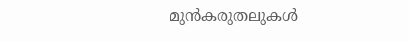മുൻകരുതലുകൾ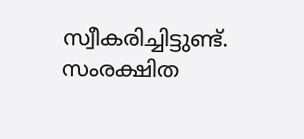സ്വീകരിച്ചിട്ടുണ്ട്. സംരക്ഷിത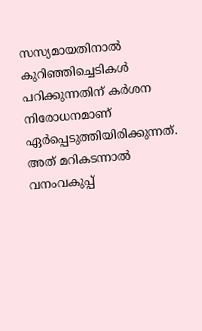സസ്യമായതിനാൽ കുറിഞ്ഞിച്ചെടികൾ പറിക്കുന്നതിന് കർശന നിരോധനമാണ് ഏർപ്പെടുത്തിയിരിക്കുന്നത്. അത് മറികടന്നാൽ വനംവകുപ്പ്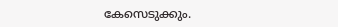കേസെടുക്കും.